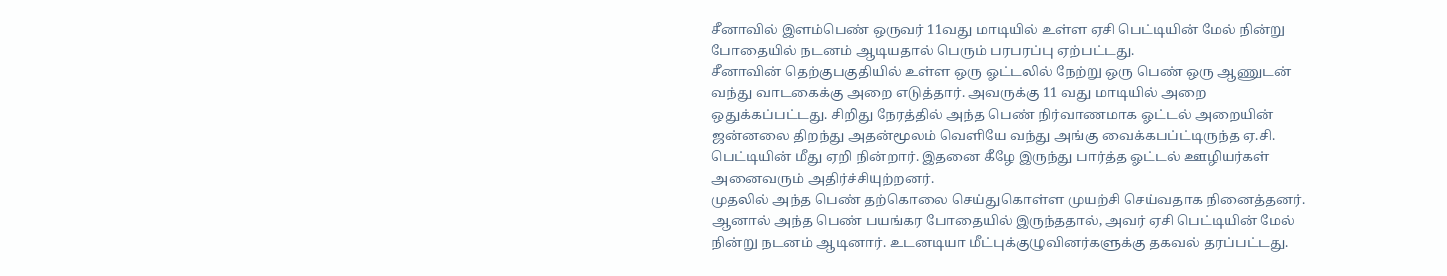சீனாவில் இளம்பெண் ஒருவர் 11வது மாடியில் உள்ள ஏசி பெட்டியின் மேல் நின்று போதையில் நடனம் ஆடியதால் பெரும் பரபரப்பு ஏற்பட்டது.
சீனாவின் தெற்குபகுதியில் உள்ள ஒரு ஓட்டலில் நேற்று ஒரு பெண் ஒரு ஆணுடன் வந்து வாடகைக்கு அறை எடுத்தார். அவருக்கு 11 வது மாடியில் அறை ஒதுக்கப்பட்டது. சிறிது நேரத்தில் அந்த பெண் நிர்வாணமாக ஓட்டல் அறையின் ஜன்னலை திறந்து அதன்மூலம் வெளியே வந்து அங்கு வைக்கபப்ட்டிருந்த ஏ.சி. பெட்டியின் மீது ஏறி நின்றார். இதனை கீழே இருந்து பார்த்த ஓட்டல் ஊழியர்கள் அனைவரும் அதிர்ச்சியுற்றனர்.
முதலில் அந்த பெண் தற்கொலை செய்துகொள்ள முயற்சி செய்வதாக நினைத்தனர். ஆனால் அந்த பெண் பயங்கர போதையில் இருந்ததால், அவர் ஏசி பெட்டியின் மேல் நின்று நடனம் ஆடினார். உடனடியா மீட்புக்குழுவினர்களுக்கு தகவல் தரப்பட்டது.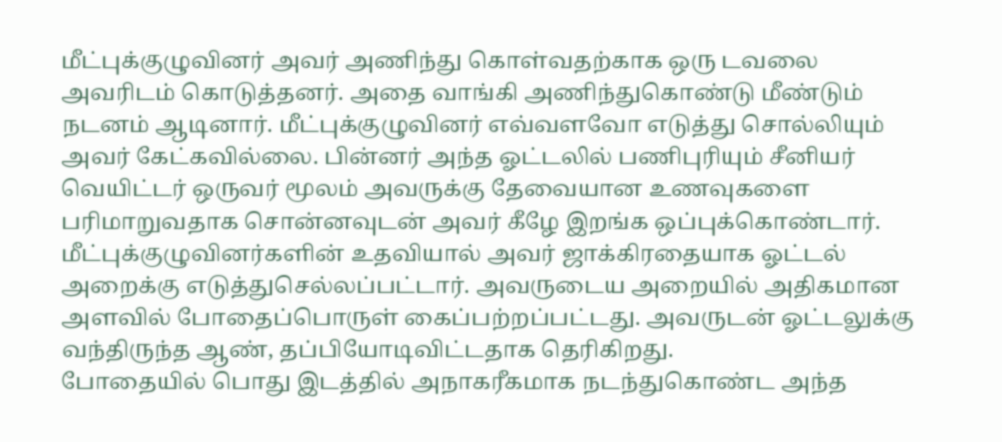மீட்புக்குழுவினர் அவர் அணிந்து கொள்வதற்காக ஒரு டவலை அவரிடம் கொடுத்தனர். அதை வாங்கி அணிந்துகொண்டு மீண்டும் நடனம் ஆடினார். மீட்புக்குழுவினர் எவ்வளவோ எடுத்து சொல்லியும் அவர் கேட்கவில்லை. பின்னர் அந்த ஓட்டலில் பணிபுரியும் சீனியர் வெயிட்டர் ஒருவர் மூலம் அவருக்கு தேவையான உணவுகளை பரிமாறுவதாக சொன்னவுடன் அவர் கீழே இறங்க ஒப்புக்கொண்டார்.
மீட்புக்குழுவினர்களின் உதவியால் அவர் ஜாக்கிரதையாக ஓட்டல் அறைக்கு எடுத்துசெல்லப்பட்டார். அவருடைய அறையில் அதிகமான அளவில் போதைப்பொருள் கைப்பற்றப்பட்டது. அவருடன் ஓட்டலுக்கு வந்திருந்த ஆண், தப்பியோடிவிட்டதாக தெரிகிறது.
போதையில் பொது இடத்தில் அநாகரீகமாக நடந்துகொண்ட அந்த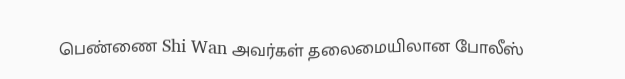பெண்ணை Shi Wan அவர்கள் தலைமையிலான போலீஸ்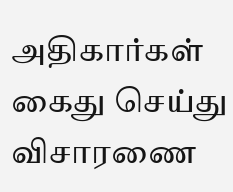அதிகார்கள் கைது செய்து விசாரணை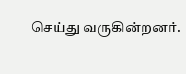செய்து வருகின்றனர்.